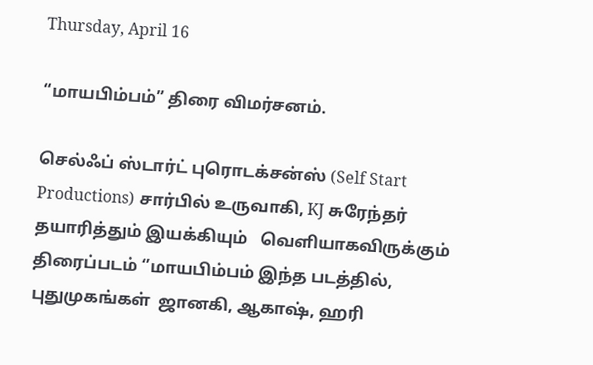Thursday, April 16

“மாயபிம்பம்” திரை விமர்சனம்.

செல்ஃப் ஸ்டார்ட் புரொடக்சன்ஸ் (Self Start Productions) சார்பில் உருவாகி, KJ சுரேந்தர் தயாரித்தும் இயக்கியும்   வெளியாகவிருக்கும் திரைப்படம் ‘’மாயபிம்பம் இந்த படத்தில், புதுமுகங்கள்  ஜானகி, ஆகாஷ், ஹரி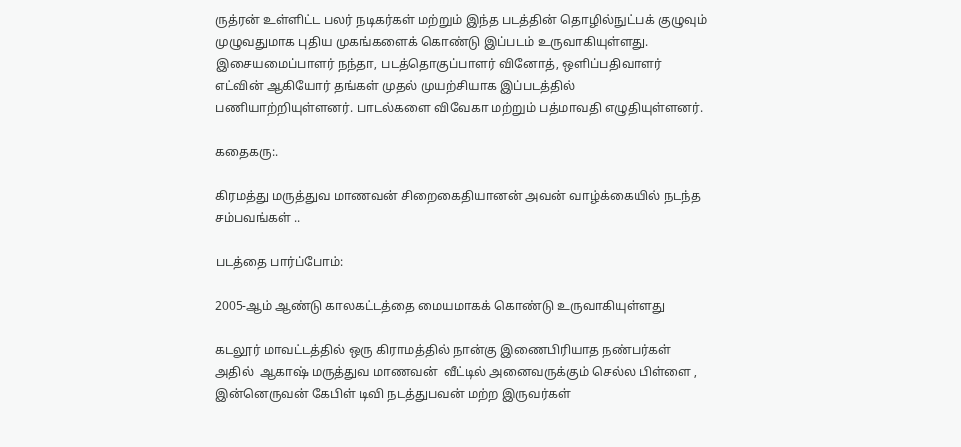ருத்ரன் உள்ளிட்ட பலர் நடிகர்கள் மற்றும் இந்த படத்தின் தொழில்நுட்பக் குழுவும் முழுவதுமாக புதிய முகங்களைக் கொண்டு இப்படம் உருவாகியுள்ளது. இசையமைப்பாளர் நந்தா, படத்தொகுப்பாளர் வினோத், ஒளிப்பதிவாளர் எட்வின் ஆகியோர் தங்கள் முதல் முயற்சியாக இப்படத்தில் பணியாற்றியுள்ளனர். பாடல்களை விவேகா மற்றும் பத்மாவதி எழுதியுள்ளனர்.

கதைகரு:.

கிரமத்து மருத்துவ மாணவன் சிறைகைதியானன் அவன் வாழ்க்கையில் நடந்த சம்பவங்கள் ..

படத்தை பார்ப்போம்:

2005-ஆம் ஆண்டு காலகட்டத்தை மையமாகக் கொண்டு உருவாகியுள்ளது

கடலூர் மாவட்டத்தில் ஒரு கிராமத்தில் நான்கு இணைபிரியாத நண்பர்கள் அதில்  ஆகாஷ் மருத்துவ மாணவன்  வீட்டில் அனைவருக்கும் செல்ல பிள்ளை , இன்னெருவன் கேபிள் டிவி நடத்துபவன் மற்ற இருவர்கள்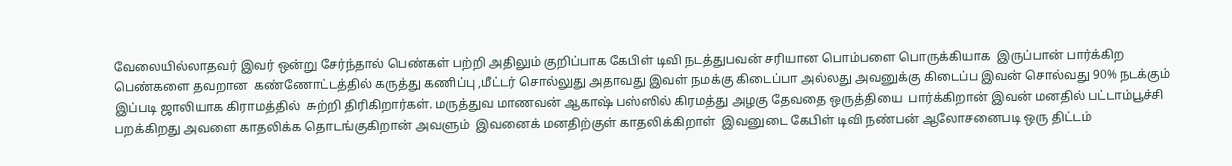வேலையில்லாதவர் இவர் ஒன்று சேர்ந்தால் பெண்கள் பற்றி அதிலும் குறிப்பாக கேபிள் டிவி நடத்துபவன் சரியான பொம்பளை பொருக்கியாக  இருப்பான் பார்க்கிற பெண்களை தவறான  கண்ணோட்டத்தில் கருத்து கணிப்பு ,மீட்டர் சொல்லுது அதாவது இவள் நமக்கு கிடைப்பா அல்லது அவனுக்கு கிடைப்ப இவன் சொல்வது 90% நடக்கும் இப்படி ஜாலியாக கிராமத்தில்  சுற்றி திரிகிறார்கள். மருத்துவ மாணவன் ஆகாஷ் பஸ்ஸில் கிரமத்து அழகு தேவதை ஒருத்தியை  பார்க்கிறான் இவன் மனதில் பட்டாம்பூச்சி பறக்கிறது அவளை காதலிக்க தொடங்குகிறான் அவளும்  இவனைக் மனதிற்குள் காதலிக்கிறாள்  இவனுடை கேபிள் டிவி நண்பன் ஆலோசனைபடி ஒரு திட்டம்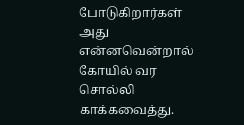போடுகிறார்கள் அது என்னவென்றால்  கோயில் வர சொல்லி காக்கவைத்து.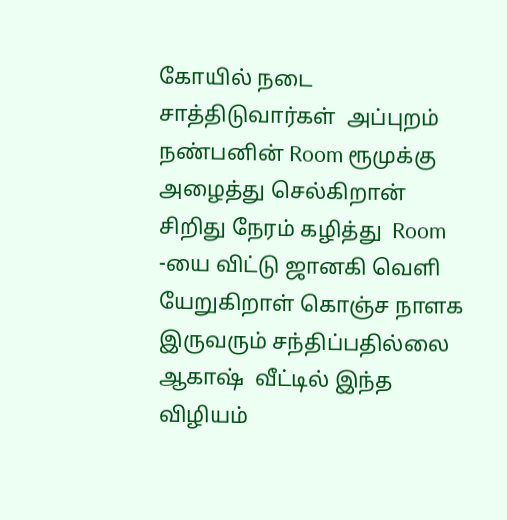கோயில் நடை சாத்திடுவார்கள்  அப்புறம் நண்பனின் Room ரூமுக்கு அழைத்து செல்கிறான் சிறிது நேரம் கழித்து  Room -யை விட்டு ஜானகி வெளி யேறுகிறாள் கொஞ்ச நாளக  இருவரும் சந்திப்பதில்லை  ஆகாஷ்  வீட்டில் இந்த விழியம்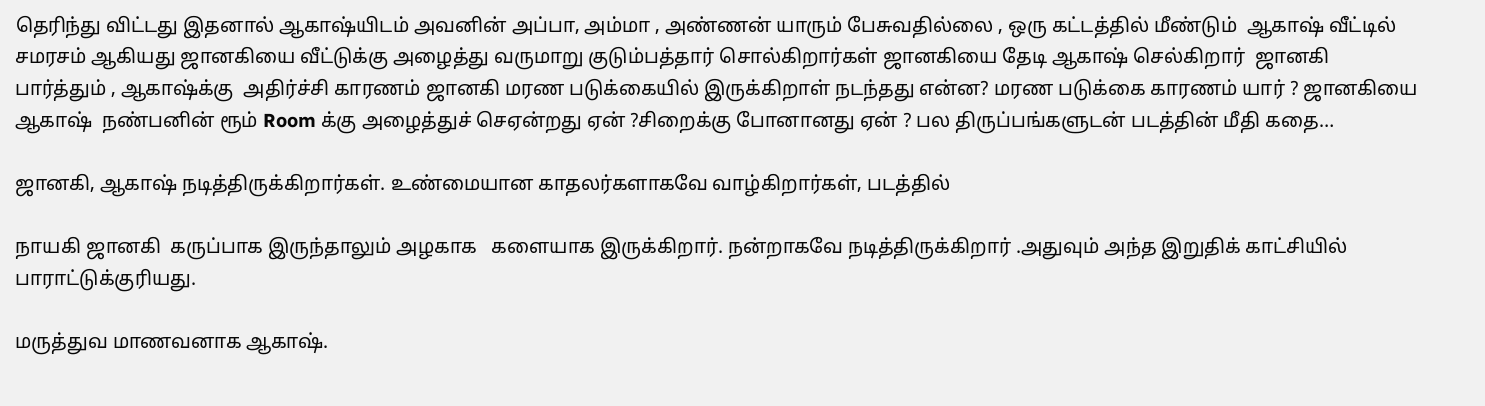தெரிந்து விட்டது இதனால் ஆகாஷ்யிடம் அவனின் அப்பா, அம்மா , அண்ணன் யாரும் பேசுவதில்லை , ஒரு கட்டத்தில் மீண்டும்  ஆகாஷ் வீட்டில் சமரசம் ஆகியது ஜானகியை வீட்டுக்கு அழைத்து வருமாறு குடும்பத்தார் சொல்கிறார்கள் ஜானகியை தேடி ஆகாஷ் செல்கிறார்  ஜானகி பார்த்தும் , ஆகாஷ்க்கு  அதிர்ச்சி காரணம் ஜானகி மரண படுக்கையில் இருக்கிறாள் நடந்தது என்ன? மரண படுக்கை காரணம் யார் ? ஜானகியை ஆகாஷ்  நண்பனின் ரூம் Room க்கு அழைத்துச் செஏன்றது ஏன் ?சிறைக்கு போனானது ஏன் ? பல திருப்பங்களுடன் படத்தின் மீதி கதை…

ஜானகி, ஆகாஷ் நடித்திருக்கிறார்கள். உண்மையான காதலர்களாகவே வாழ்கிறார்கள், படத்தில்

நாயகி ஜானகி  கருப்பாக இருந்தாலும் அழகாக   களையாக இருக்கிறார். நன்றாகவே நடித்திருக்கிறார் .அதுவும் அந்த இறுதிக் காட்சியில்  பாராட்டுக்குரியது.

மருத்துவ மாணவனாக ஆகாஷ்.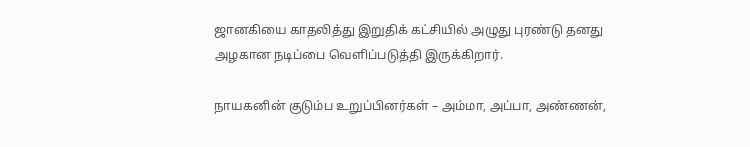ஜானகியை காதலித்து இறுதிக் கட்சியில் அழுது புரண்டு தனது அழகான நடிப்பை வெளிப்படுத்தி இருக்கிறார்.

நாயகனின் குடும்ப உறுப்பினர்கள் – அம்மா, அப்பா, அண்ணன்,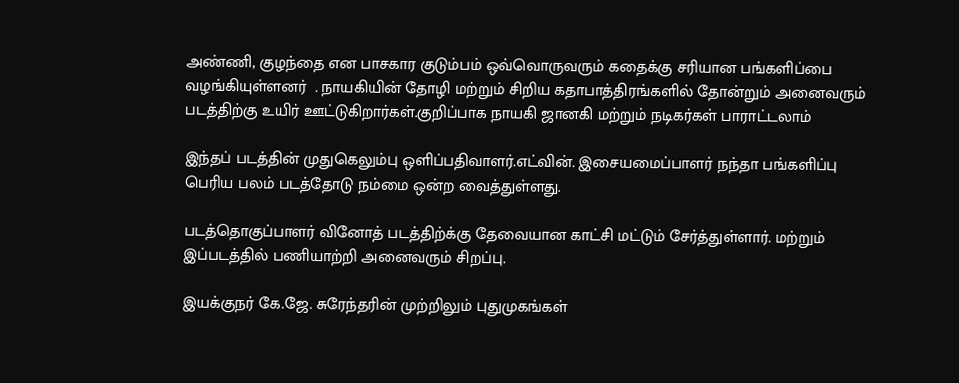அண்ணி, குழந்தை என பாசகார குடும்பம் ஒவ்வொருவரும் கதைக்கு சரியான பங்களிப்பை வழங்கியுள்ளனர்  . நாயகியின் தோழி மற்றும் சிறிய கதாபாத்திரங்களில் தோன்றும் அனைவரும்  படத்திற்கு உயிர் ஊட்டுகிறார்கள்.குறிப்பாக நாயகி ஜானகி மற்றும் நடிகர்கள் பாராட்டலாம்

இந்தப் படத்தின் முதுகெலும்பு ஒளிப்பதிவாளர்.எட்வின். இசையமைப்பாளர் நந்தா பங்களிப்பு பெரிய பலம் படத்தோடு நம்மை ஒன்ற வைத்துள்ளது.

படத்தொகுப்பாளர் வினோத் படத்திற்க்கு தேவையான காட்சி மட்டும் சேர்த்துள்ளார். மற்றும் இப்படத்தில் பணியாற்றி அனைவரும் சிறப்பு.

இயக்குநர் கே.ஜே. சுரேந்தரின் முற்றிலும் புதுமுகங்கள்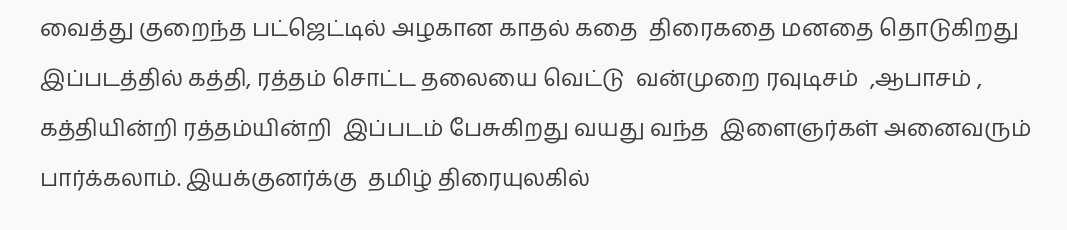வைத்து குறைந்த பட்ஜெட்டில் அழகான காதல் கதை  திரைகதை மனதை தொடுகிறது இப்படத்தில் கத்தி, ரத்தம் சொட்ட தலையை வெட்டு  வன்முறை ரவுடிசம்  ,ஆபாசம் , கத்தியின்றி ரத்தம்யின்றி  இப்படம் பேசுகிறது வயது வந்த  இளைஞர்கள் அனைவரும்  பார்க்கலாம். இயக்குனர்க்கு  தமிழ் திரையுலகில்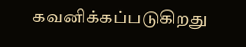கவனிக்கப்படுகிறது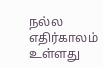நல்ல எதிர்காலம் உள்ளது